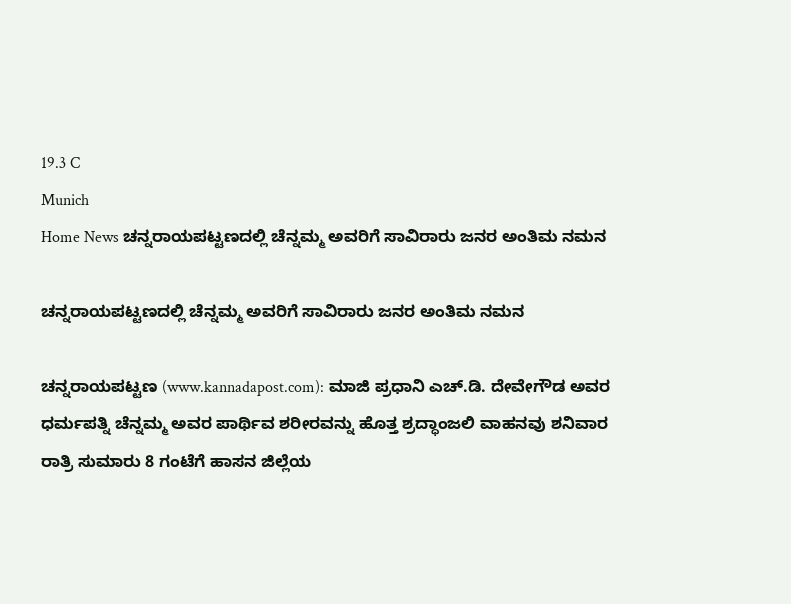19.3 C
Munich
Home News ಚನ್ನರಾಯಪಟ್ಟಣದಲ್ಲಿ ಚೆನ್ನಮ್ಮ ಅವರಿಗೆ ಸಾವಿರಾರು ಜನರ ಅಂತಿಮ ನಮನ

ಚನ್ನರಾಯಪಟ್ಟಣದಲ್ಲಿ ಚೆನ್ನಮ್ಮ ಅವರಿಗೆ ಸಾವಿರಾರು ಜನರ ಅಂತಿಮ ನಮನ

ಚನ್ನರಾಯಪಟ್ಟಣ (www.kannadapost.com): ಮಾಜಿ ಪ್ರಧಾನಿ ಎಚ್.ಡಿ. ದೇವೇಗೌಡ ಅವರ ಧರ್ಮಪತ್ನಿ ಚೆನ್ನಮ್ಮ ಅವರ ಪಾರ್ಥಿವ ಶರೀರವನ್ನು ಹೊತ್ತ ಶ್ರದ್ಧಾಂಜಲಿ ವಾಹನವು ಶನಿವಾರ ರಾತ್ರಿ ಸುಮಾರು 8 ಗಂಟೆಗೆ ಹಾಸನ ಜಿಲ್ಲೆಯ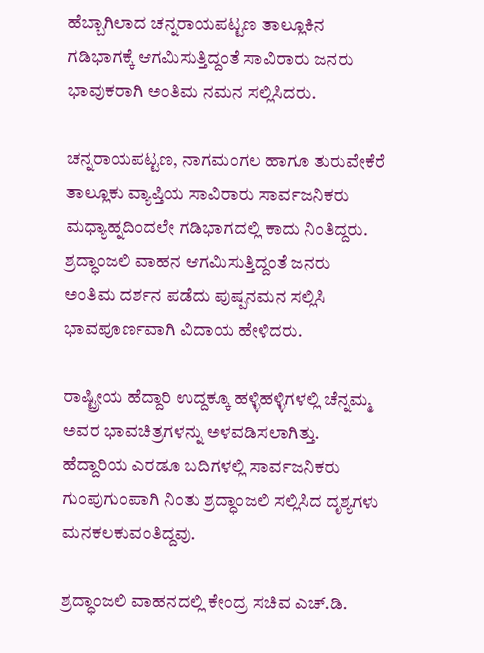ಹೆಬ್ಬಾಗಿಲಾದ ಚನ್ನರಾಯಪಟ್ಟಣ ತಾಲ್ಲೂಕಿನ ಗಡಿಭಾಗಕ್ಕೆ ಆಗಮಿಸುತ್ತಿದ್ದಂತೆ ಸಾವಿರಾರು ಜನರು ಭಾವುಕರಾಗಿ ಅಂತಿಮ ನಮನ ಸಲ್ಲಿಸಿದರು.

ಚನ್ನರಾಯಪಟ್ಟಣ, ನಾಗಮಂಗಲ ಹಾಗೂ ತುರುವೇಕೆರೆ ತಾಲ್ಲೂಕು ವ್ಯಾಪ್ತಿಯ ಸಾವಿರಾರು ಸಾರ್ವಜನಿಕರು ಮಧ್ಯಾಹ್ನದಿಂದಲೇ ಗಡಿಭಾಗದಲ್ಲಿ ಕಾದು ನಿಂತಿದ್ದರು. ಶ್ರದ್ಧಾಂಜಲಿ ವಾಹನ ಆಗಮಿಸುತ್ತಿದ್ದಂತೆ ಜನರು ಅಂತಿಮ ದರ್ಶನ ಪಡೆದು ಪುಷ್ಪನಮನ ಸಲ್ಲಿಸಿ ಭಾವಪೂರ್ಣವಾಗಿ ವಿದಾಯ ಹೇಳಿದರು.

ರಾಷ್ಟ್ರೀಯ ಹೆದ್ದಾರಿ ಉದ್ದಕ್ಕೂ ಹಳ್ಳಿಹಳ್ಳಿಗಳಲ್ಲಿ ಚೆನ್ನಮ್ಮ ಅವರ ಭಾವಚಿತ್ರಗಳನ್ನು ಅಳವಡಿಸಲಾಗಿತ್ತು. ಹೆದ್ದಾರಿಯ ಎರಡೂ ಬದಿಗಳಲ್ಲಿ ಸಾರ್ವಜನಿಕರು ಗುಂಪುಗುಂಪಾಗಿ ನಿಂತು ಶ್ರದ್ಧಾಂಜಲಿ ಸಲ್ಲಿಸಿದ ದೃಶ್ಯಗಳು ಮನಕಲಕುವಂತಿದ್ದವು.

ಶ್ರದ್ಧಾಂಜಲಿ ವಾಹನದಲ್ಲಿ ಕೇಂದ್ರ ಸಚಿವ ಎಚ್.ಡಿ.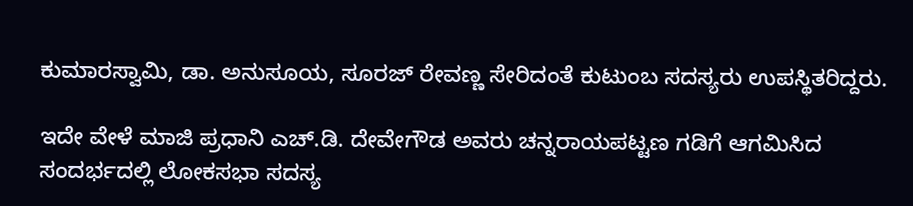ಕುಮಾರಸ್ವಾಮಿ, ಡಾ. ಅನುಸೂಯ, ಸೂರಜ್ ರೇವಣ್ಣ ಸೇರಿದಂತೆ ಕುಟುಂಬ ಸದಸ್ಯರು ಉಪಸ್ಥಿತರಿದ್ದರು.

ಇದೇ ವೇಳೆ ಮಾಜಿ ಪ್ರಧಾನಿ ಎಚ್.ಡಿ. ದೇವೇಗೌಡ ಅವರು ಚನ್ನರಾಯಪಟ್ಟಣ ಗಡಿಗೆ ಆಗಮಿಸಿದ ಸಂದರ್ಭದಲ್ಲಿ ಲೋಕಸಭಾ ಸದಸ್ಯ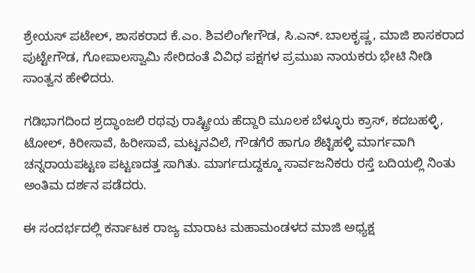ಶ್ರೇಯಸ್ ಪಟೇಲ್, ಶಾಸಕರಾದ ಕೆ.ಎಂ. ಶಿವಲಿಂಗೇಗೌಡ, ಸಿ.ಎನ್. ಬಾಲಕೃಷ್ಣ, ಮಾಜಿ ಶಾಸಕರಾದ ಪುಟ್ಟೇಗೌಡ, ಗೋಪಾಲಸ್ವಾಮಿ ಸೇರಿದಂತೆ ವಿವಿಧ ಪಕ್ಷಗಳ ಪ್ರಮುಖ ನಾಯಕರು ಭೇಟಿ ನೀಡಿ ಸಾಂತ್ವನ ಹೇಳಿದರು.

ಗಡಿಭಾಗದಿಂದ ಶ್ರದ್ಧಾಂಜಲಿ ರಥವು ರಾಷ್ಟ್ರೀಯ ಹೆದ್ದಾರಿ ಮೂಲಕ ಬೆಳ್ಳೂರು ಕ್ರಾಸ್, ಕದಬಹಳ್ಳಿ, ಟೋಲ್, ಕಿರೀಸಾವೆ, ಹಿರೀಸಾವೆ, ಮಟ್ಟನವಿಲೆ, ಗೌಡಗೆರೆ ಹಾಗೂ ಶೆಟ್ಟಿಹಳ್ಳಿ ಮಾರ್ಗವಾಗಿ ಚನ್ನರಾಯಪಟ್ಟಣ ಪಟ್ಟಣದತ್ತ ಸಾಗಿತು. ಮಾರ್ಗದುದ್ದಕ್ಕೂ ಸಾರ್ವಜನಿಕರು ರಸ್ತೆ ಬದಿಯಲ್ಲಿ ನಿಂತು ಅಂತಿಮ ದರ್ಶನ ಪಡೆದರು.

ಈ ಸಂದರ್ಭದಲ್ಲಿ ಕರ್ನಾಟಕ ರಾಜ್ಯ ಮಾರಾಟ ಮಹಾಮಂಡಳದ ಮಾಜಿ ಅಧ್ಯಕ್ಷ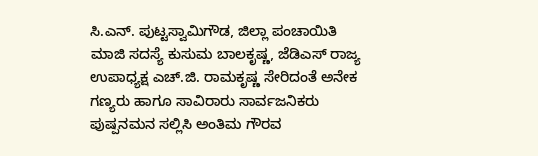ಸಿ.ಎನ್. ಪುಟ್ಟಸ್ವಾಮಿಗೌಡ, ಜಿಲ್ಲಾ ಪಂಚಾಯಿತಿ ಮಾಜಿ ಸದಸ್ಯೆ ಕುಸುಮ ಬಾಲಕೃಷ್ಣ, ಜೆಡಿಎಸ್ ರಾಜ್ಯ ಉಪಾಧ್ಯಕ್ಷ ಎಚ್.ಜಿ. ರಾಮಕೃಷ್ಣ ಸೇರಿದಂತೆ ಅನೇಕ ಗಣ್ಯರು ಹಾಗೂ ಸಾವಿರಾರು ಸಾರ್ವಜನಿಕರು ಪುಷ್ಪನಮನ ಸಲ್ಲಿಸಿ ಅಂತಿಮ ಗೌರವ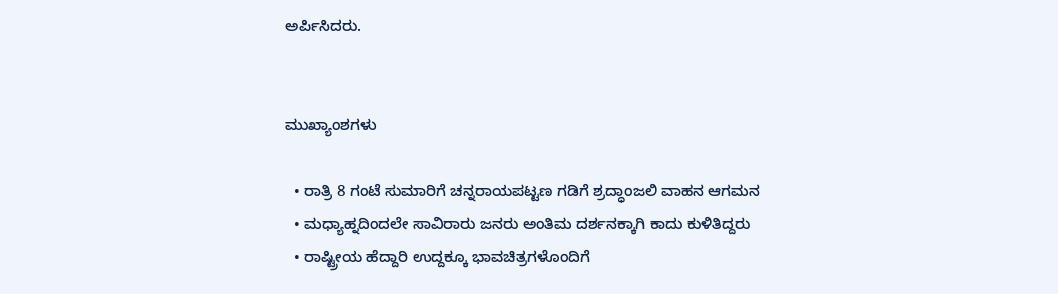ಅರ್ಪಿಸಿದರು.


ಮುಖ್ಯಾಂಶಗಳು

  • ರಾತ್ರಿ 8 ಗಂಟೆ ಸುಮಾರಿಗೆ ಚನ್ನರಾಯಪಟ್ಟಣ ಗಡಿಗೆ ಶ್ರದ್ಧಾಂಜಲಿ ವಾಹನ ಆಗಮನ
  • ಮಧ್ಯಾಹ್ನದಿಂದಲೇ ಸಾವಿರಾರು ಜನರು ಅಂತಿಮ ದರ್ಶನಕ್ಕಾಗಿ ಕಾದು ಕುಳಿತಿದ್ದರು
  • ರಾಷ್ಟ್ರೀಯ ಹೆದ್ದಾರಿ ಉದ್ದಕ್ಕೂ ಭಾವಚಿತ್ರಗಳೊಂದಿಗೆ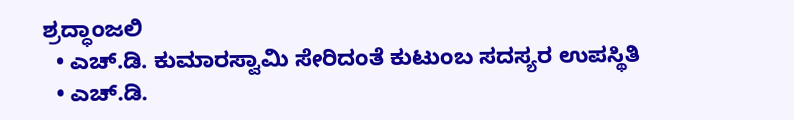ಶ್ರದ್ಧಾಂಜಲಿ
  • ಎಚ್.ಡಿ. ಕುಮಾರಸ್ವಾಮಿ ಸೇರಿದಂತೆ ಕುಟುಂಬ ಸದಸ್ಯರ ಉಪಸ್ಥಿತಿ
  • ಎಚ್.ಡಿ.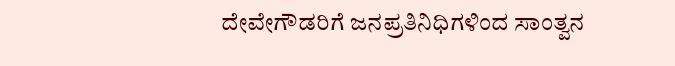ದೇವೇಗೌಡರಿಗೆ ಜನಪ್ರತಿನಿಧಿಗಳಿಂದ ಸಾಂತ್ವನ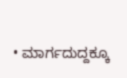• ಮಾರ್ಗದುದ್ದಕ್ಕೂ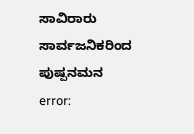ಸಾವಿರಾರು ಸಾರ್ವಜನಿಕರಿಂದ ಪುಷ್ಪನಮನ
error: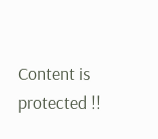Content is protected !!